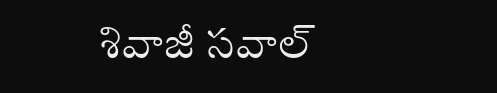శివాజీ సవాల్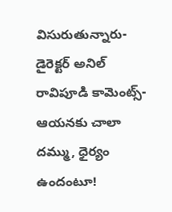విసురుతున్నారు- డైరెక్టర్ అనిల్ రావిపూడి కామెంట్స్- ఆయనకు చాలా దమ్ము, ధైర్యం ఉందంటూ!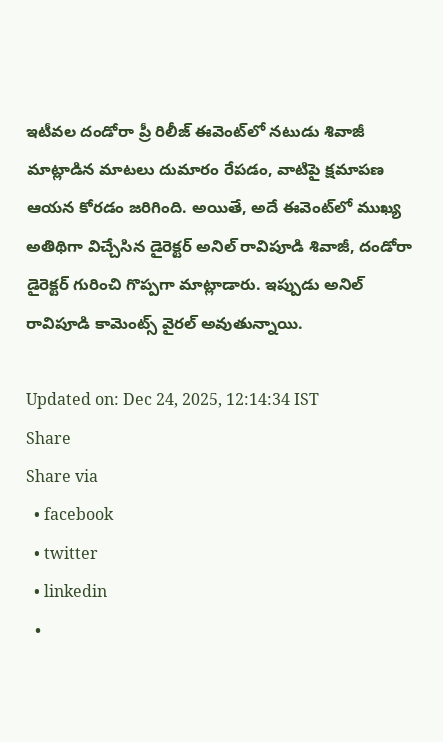ఇటీవల దండోరా ప్రీ రిలీజ్ ఈవెంట్‌లో నటుడు శివాజీ మాట్లాడిన మాటలు దుమారం రేపడం, వాటిపై క్షమాపణ ఆయన కోరడం జరిగింది. అయితే, అదే ఈవెంట్‌లో ముఖ్య అతిథిగా విచ్చేసిన డైరెక్టర్ అనిల్ రావిపూడి శివాజీ, దండోరా డైరెక్టర్ గురించి గొప్పగా మాట్లాడారు. ఇప్పుడు అనిల్ రావిపూడి కామెంట్స్ వైరల్ అవుతున్నాయి.

Updated on: Dec 24, 2025, 12:14:34 IST
Share
Share via
  • facebook
  • twitter
  • linkedin
  •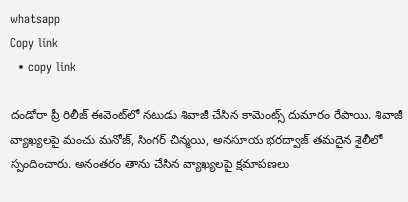whatsapp
Copy link
  • copy link

దండోరా ప్రీ రిలీజ్ ఈవెంట్‌లో నటుడు శివాజీ చేసిన కామెంట్స్ దుమారం రేపాయి. శివాజీ వ్యాఖ్యలపై మంచు మనోజ్, సింగర్ చిన్మయి, అనసూయ భరద్వాజ్ తమదైన శైలీలో స్పందించారు. అనంతరం తాను చేసిన వ్యాఖ్యలపై క్షమాపణలు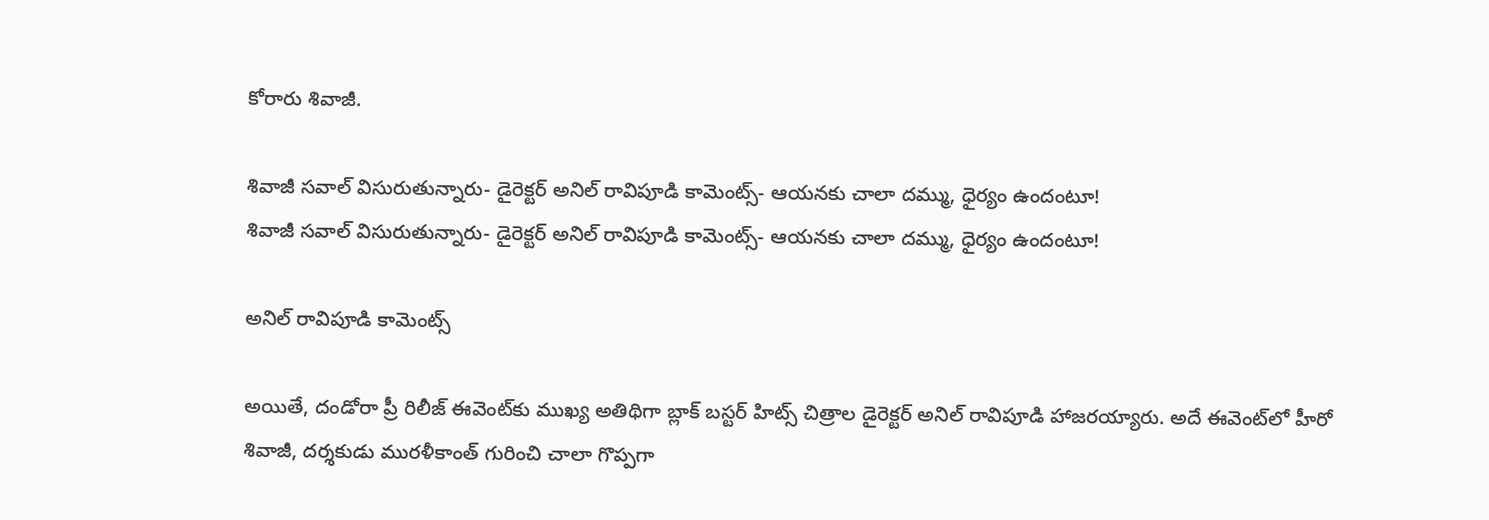కోరారు శివాజీ.

శివాజీ సవాల్ విసురుతున్నారు- డైరెక్టర్ అనిల్ రావిపూడి కామెంట్స్- ఆయనకు చాలా దమ్ము, ధైర్యం ఉందంటూ!
శివాజీ సవాల్ విసురుతున్నారు- డైరెక్టర్ అనిల్ రావిపూడి కామెంట్స్- ఆయనకు చాలా దమ్ము, ధైర్యం ఉందంటూ!

అనిల్ రావిపూడి కామెంట్స్

అయితే, దండోరా ప్రీ రిలీజ్ ఈవెంట్‌కు ముఖ్య అతిథిగా బ్లాక్ బస్టర్ హిట్స్ చిత్రాల డైరెక్టర్ అనిల్ రావిపూడి హాజరయ్యారు. అదే ఈవెంట్‌లో హీరో శివాజీ, దర్శకుడు మురళీకాంత్ గురించి చాలా గొప్పగా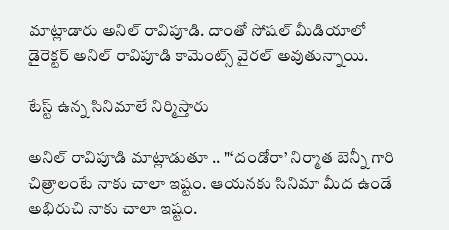మాట్లాడారు అనిల్ రావిపూడి. దాంతో సోషల్ మీడియాలో డైరెక్టర్ అనిల్ రావిపూడి కామెంట్స్ వైరల్ అవుతున్నాయి.

టేస్ట్ ఉన్న సినిమాలే నిర్మిస్తారు

అనిల్ రావిపూడి మాట్లాడుతూ .. "‘దండోరా’ నిర్మాత బెన్నీ గారి చిత్రాలంటే నాకు చాలా ఇష్టం. ఆయనకు సినిమా మీద ఉండే అభిరుచి నాకు చాలా ఇష్టం.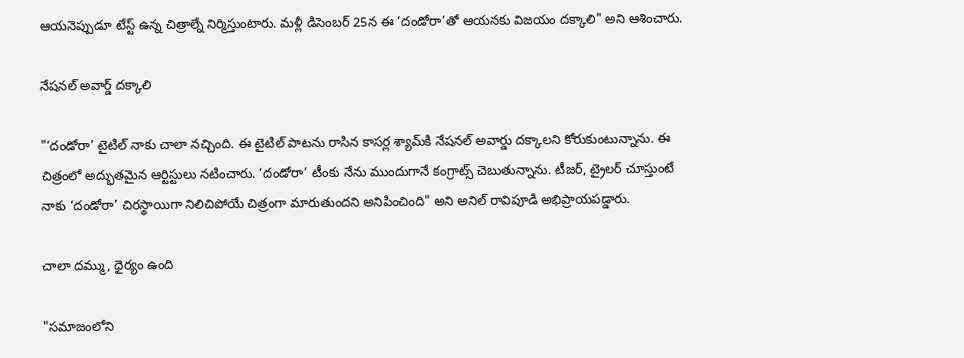ఆయనెప్పుడూ టేస్ట్ ఉన్న చిత్రాల్నే నిర్మిస్తుంటారు. మళ్లీ డిసెంబర్ 25న ఈ ‘దండోరా’తో ఆయనకు విజయం దక్కాలి" అని ఆశించారు.

నేషనల్ అవార్డ్ దక్కాలి

"‘దండోరా’ టైటిల్ నాకు చాలా నచ్చింది. ఈ టైటిల్ పాటను రాసిన కాసర్ల శ్యామ్‌కి నేషనల్ అవార్డు దక్కాలని కోరుకుంటున్నాను. ఈ చిత్రంలో అద్భుతమైన ఆర్టిస్టులు నటించారు. ‘దండోరా’ టీంకు నేను ముందుగానే కంగ్రాట్స్ చెబుతున్నాను. టీజర్, ట్రైలర్ చూస్తుంటే నాకు ‘దండోరా’ చిరస్థాయిగా నిలిచిపోయే చిత్రంగా మారుతుందని అనిపించింది" అని అనిల్ రావిపూడి అభిప్రాయపడ్డారు.

చాలా దమ్ము, ధైర్యం ఉంది

"సమాజంలోని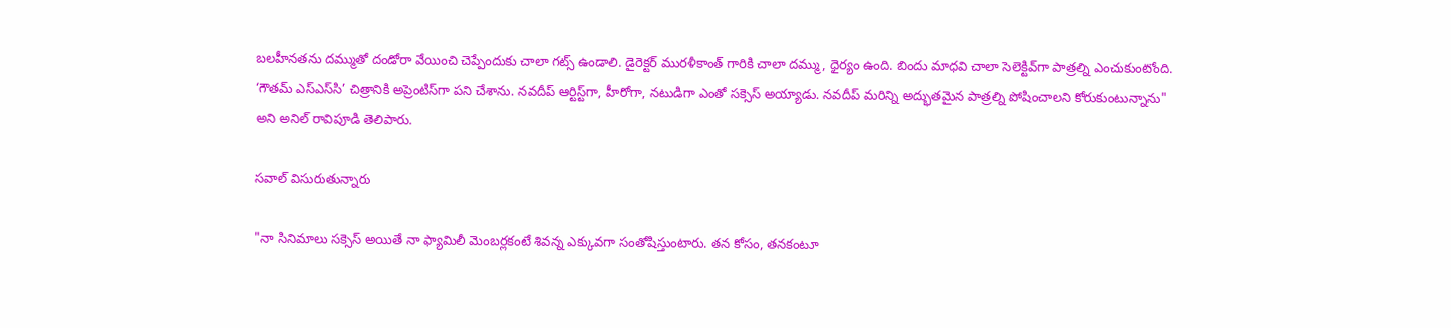బలహీనతను దమ్ముతో దండోరా వేయించి చెప్పేందుకు చాలా గట్స్ ఉండాలి. డైరెక్టర్ మురళీకాంత్ గారికి చాలా దమ్ము, ధైర్యం ఉంది. బిందు మాధవి చాలా సెలెక్టివ్‌గా పాత్రల్ని ఎంచుకుంటోంది. ‘గౌతమ్ ఎస్ఎస్‌సి’ చిత్రానికి అప్రెంటిస్‌గా పని చేశాను. నవదీప్ ఆర్టిస్ట్‌గా, హీరోగా, నటుడిగా ఎంతో సక్సెస్ అయ్యాడు. నవదీప్ మరిన్ని అద్భుతమైన పాత్రల్ని పోషించాలని కోరుకుంటున్నాను" అని అనిల్ రావిపూడి తెలిపారు.

సవాల్ విసురుతున్నారు

"నా సినిమాలు సక్సెస్ అయితే నా ఫ్యామిలీ మెంబర్లకంటే శివన్న ఎక్కువగా సంతోషిస్తుంటారు. తన కోసం, తనకంటూ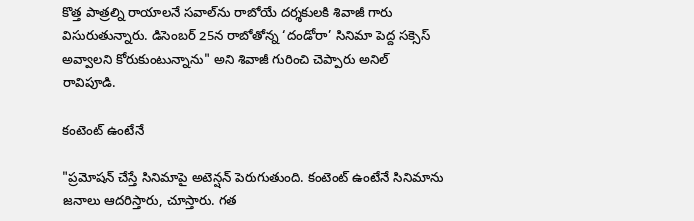కొత్త పాత్రల్ని రాయాలనే సవాల్‌ను రాబోయే దర్శకులకి శివాజీ గారు విసురుతున్నారు. డిసెంబర్ 25న రాబోతోన్న ‘దండోరా’ సినిమా పెద్ద సక్సెస్ అవ్వాలని కోరుకుంటున్నాను" అని శివాజీ గురించి చెప్పారు అనిల్ రావిపూడి.

కంటెంట్ ఉంటేనే

"ప్రమోషన్ చేస్తే సినిమాపై అటెన్షన్ పెరుగుతుంది. కంటెంట్ ఉంటేనే సినిమాను జనాలు ఆదరిస్తారు, చూస్తారు. గత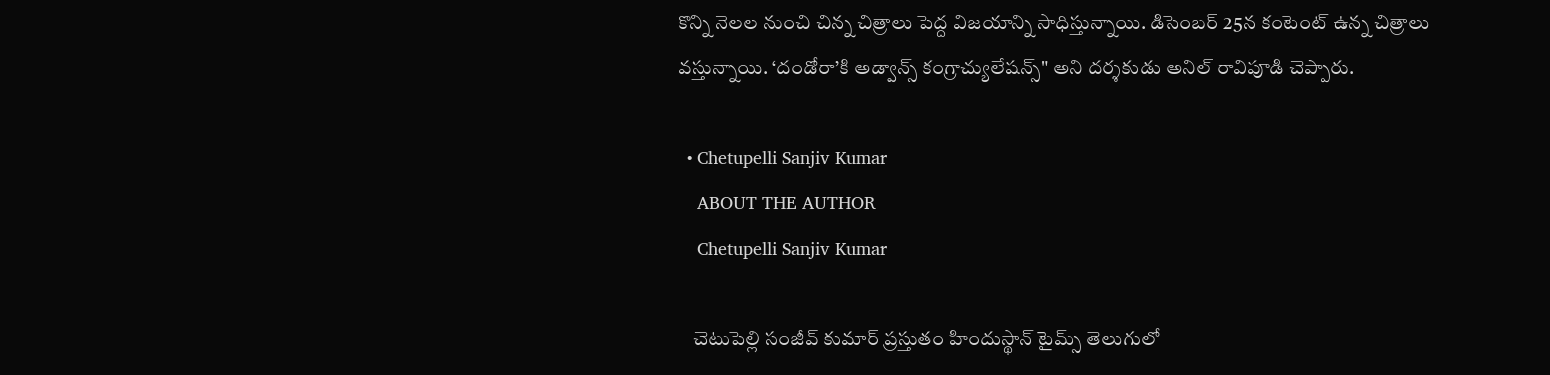కొన్ని నెలల నుంచి చిన్న చిత్రాలు పెద్ద విజయాన్ని సాధిస్తున్నాయి. డిసెంబర్ 25న కంటెంట్ ఉన్న చిత్రాలు వస్తున్నాయి. ‘దండోరా’కి అడ్వాన్స్ కంగ్రాచ్యులేషన్స్" అని దర్శకుడు అనిల్ రావిపూడి చెప్పారు.

  • Chetupelli Sanjiv Kumar
    ABOUT THE AUTHOR
    Chetupelli Sanjiv Kumar

    చెటుపెల్లి సంజీవ్ కుమార్ ప్రస్తుతం హిందుస్థాన్ టైమ్స్ తెలుగులో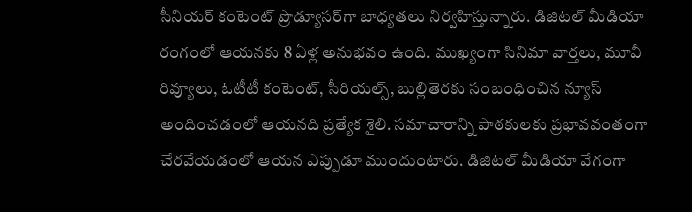సీనియర్ కంటెంట్ ప్రొడ్యూసర్‌గా బాధ్యతలు నిర్వహిస్తున్నారు. డిజిటల్ మీడియా రంగంలో ఆయనకు 8 ఏళ్ల అనుభవం ఉంది. ముఖ్యంగా సినిమా వార్తలు, మూవీ రివ్యూలు, ఓటీటీ కంటెంట్, సీరియల్స్, బుల్లితెరకు సంబంధించిన న్యూస్ అందించడంలో ఆయనది ప్రత్యేక శైలి. సమాచారాన్ని పాఠకులకు ప్రభావవంతంగా చేరవేయడంలో ఆయన ఎప్పుడూ ముందుంటారు. డిజిటల్ మీడియా వేగంగా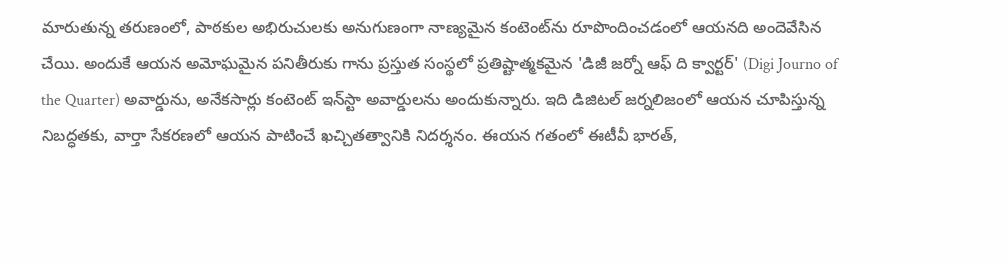మారుతున్న తరుణంలో, పాఠకుల అభిరుచులకు అనుగుణంగా నాణ్యమైన కంటెంట్‌ను రూపొందించడంలో ఆయనది అందెవేసిన చేయి. అందుకే ఆయన అమోఘమైన పనితీరుకు గాను ప్రస్తుత సంస్థలో ప్రతిష్టాత్మకమైన 'డిజీ జర్నో ఆఫ్ ది క్వార్టర్' (Digi Journo of the Quarter) అవార్డును, అనేకసార్లు కంటెంట్ ఇన్‌స్టా అవార్డులను అందుకున్నారు. ఇది డిజిటల్ జర్నలిజంలో ఆయన చూపిస్తున్న నిబద్ధతకు, వార్తా సేకరణలో ఆయన పాటించే ఖచ్చితత్వానికి నిదర్శనం. ఈయన గతంలో ఈటీవీ భారత్,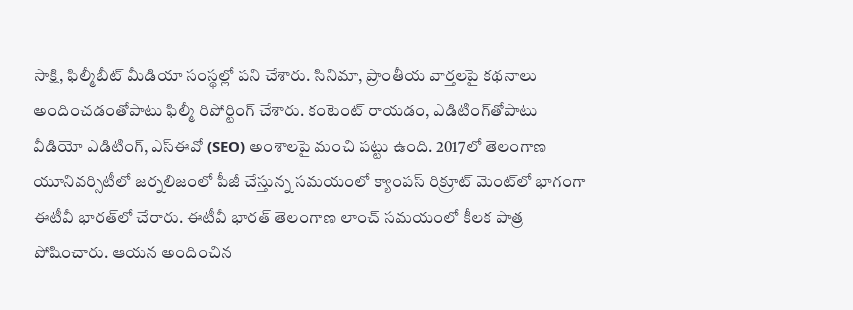సాక్షి, ఫిల్మీబీట్ మీడియా సంస్థల్లో పని చేశారు. సినిమా, ప్రాంతీయ వార్తలపై కథనాలు అందించడంతోపాటు ఫిల్మీ రిపోర్టింగ్ చేశారు. కంటెంట్ రాయడం, ఎడిటింగ్‌తోపాటు వీడియో ఎడిటింగ్, ఎస్‌ఈవో (SEO) అంశాలపై మంచి పట్టు ఉంది. 2017లో తెలంగాణ యూనివర్సిటీలో జర్నలిజంలో పీజీ చేస్తున్న సమయంలో క్యాంపస్ రిక్రూట్ మెంట్‌లో భాగంగా ఈటీవీ భారత్‌లో చేరారు. ఈటీవీ భారత్ తెలంగాణ లాంచ్ సమయంలో కీలక పాత్ర పోషించారు. ఆయన అందించిన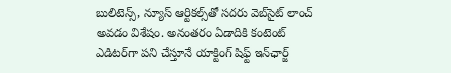బులిటెన్స్, న్యూస్ ఆర్టికల్స్‌తో సదరు వెబ్‌సైట్ లాంచ్ అవడం విశేషం. అనంతరం ఏడాదికి కంటెంట్ ఎడిటర్‌గా పని చేస్తూనే యాక్టింగ్ షిఫ్ట్ ఇన్‌ఛార్జ్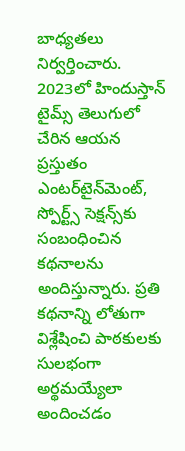బాధ్యతలు నిర్వర్తించారు. 2023లో హిందుస్తాన్ టైమ్స్ తెలుగులో చేరిన ఆయన ప్రస్తుతం ఎంటర్‌టైన్‌మెంట్, స్పోర్ట్స్ సెక్షన్స్‌కు సంబంధించిన కథనాలను అందిస్తున్నారు. ప్రతి కథనాన్ని లోతుగా విశ్లేషించి పాఠకులకు సులభంగా అర్థమయ్యేలా అందించడం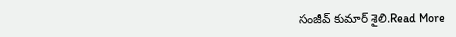సంజీవ్ కుమార్ శైలి.Read More